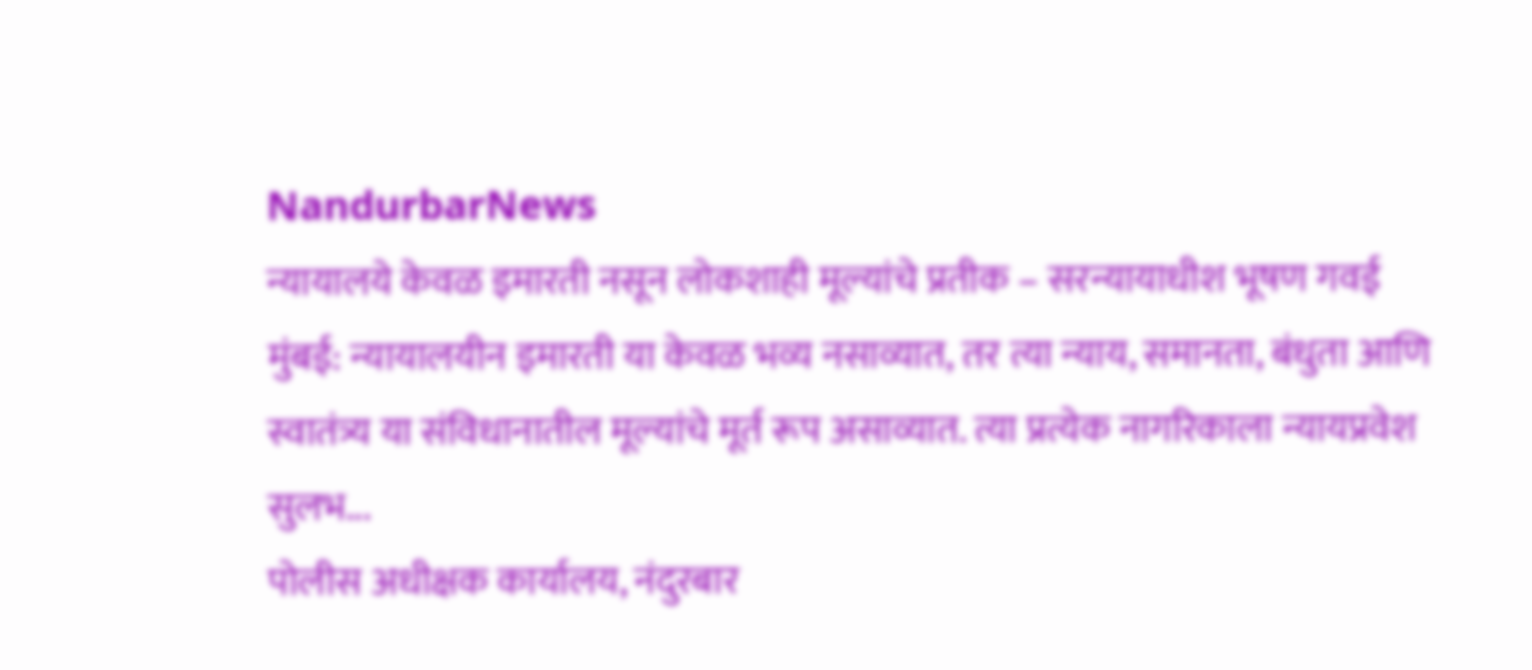NandurbarNews
न्यायालये केवळ इमारती नसून लोकशाही मूल्यांचे प्रतीक – सरन्यायाधीश भूषण गवई
मुंबई: न्यायालयीन इमारती या केवळ भव्य नसाव्यात, तर त्या न्याय, समानता, बंधुता आणि स्वातंत्र्य या संविधानातील मूल्यांचे मूर्त रूप असाव्यात. त्या प्रत्येक नागरिकाला न्यायप्रवेश सुलभ...
पोलीस अधीक्षक कार्यालय, नंदुरबार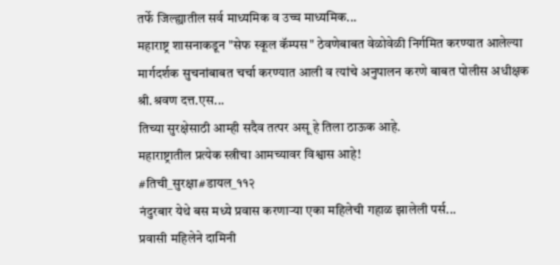तर्फे जिल्ह्यातील सर्व माध्यमिक व उच्च माध्यमिक...
महाराष्ट्र शासनाकडून "सेफ स्कूल कॅम्पस" ठेवणेबाबत वेळोवेळी निर्गमित करण्यात आलेल्या मार्गदर्शक सुचनांबाबत चर्चा करण्यात आली व त्यांचे अनुपालन करणे बाबत पोलीस अधीक्षक श्री.श्रवण दत्त.एस...
तिच्या सुरक्षेसाठी आम्ही सदैव तत्पर असू हे तिला ठाऊक आहे.
महाराष्ट्रातील प्रत्येक स्त्रीचा आमच्यावर विश्वास आहे!
#तिची_सुरक्षा#डायल_११२
नंदुरबार येथे बस मध्ये प्रवास करणाऱ्या एका महिलेची गहाळ झालेली पर्स...
प्रवासी महिलेने दामिनी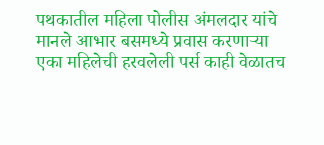पथकातील महिला पोलीस अंमलदार यांचे मानले आभार बसमध्ये प्रवास करणाऱ्या एका महिलेची हरवलेली पर्स काही वेळातच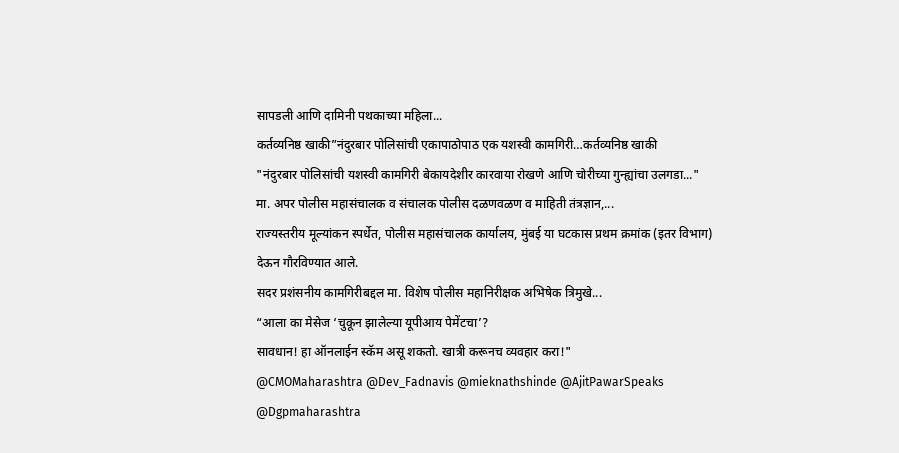सापडली आणि दामिनी पथकाच्या महिला...
कर्तव्यनिष्ठ खाकी”नंदुरबार पोलिसांची एकापाठोपाठ एक यशस्वी कामगिरी…कर्तव्यनिष्ठ खाकी
"नंदुरबार पोलिसांची यशस्वी कामगिरी बेकायदेशीर कारवाया रोखणे आणि चोरीच्या गुन्ह्यांचा उलगडा..."
मा. अपर पोलीस महासंचालक व संचालक पोलीस दळणवळण व माहिती तंत्रज्ञान,...
राज्यस्तरीय मूल्यांकन स्पर्धेत, पोलीस महासंचालक कार्यालय, मुंबई या घटकास प्रथम क्रमांक (इतर विभाग) देऊन गौरविण्यात आले.
सदर प्रशंसनीय कामगिरीबद्दल मा. विशेष पोलीस महानिरीक्षक अभिषेक त्रिमुखे...
“आला का मेसेज ‘चुकून झालेल्या यूपीआय पेमेंटचा’?
सावधान! हा ऑनलाईन स्कॅम असू शकतो. खात्री करूनच व्यवहार करा!"
@CMOMaharashtra @Dev_Fadnavis @mieknathshinde @AjitPawarSpeaks
@Dgpmaharashtra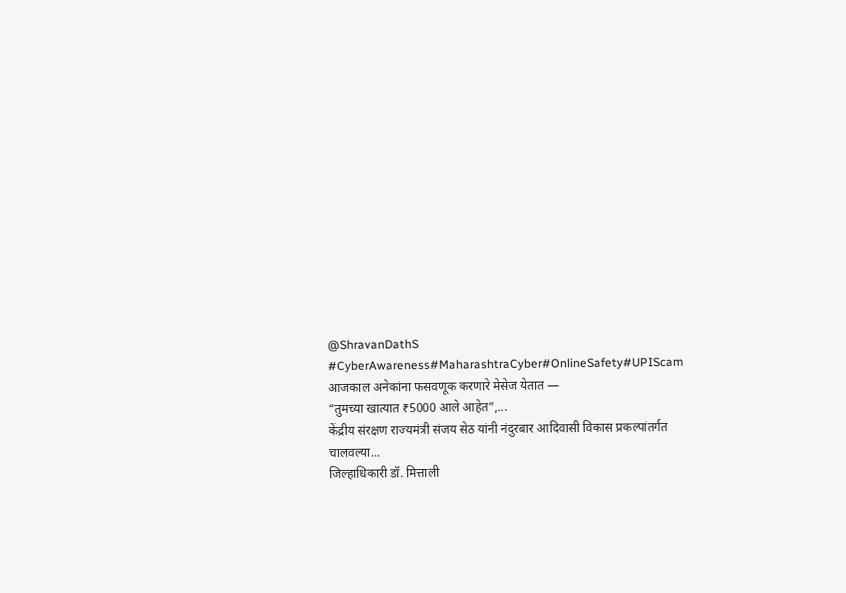@ShravanDathS
#CyberAwareness#MaharashtraCyber#OnlineSafety#UPIScam
आजकाल अनेकांना फसवणूक करणारे मेसेज येतात —
“तुमच्या खात्यात ₹5000 आले आहेत”,...
केंद्रीय संरक्षण राज्यमंत्री संजय सेठ यांनी नंदुरबार आदिवासी विकास प्रकल्पांतर्गत चालवल्या...
जिल्हाधिकारी डॉ. मित्ताली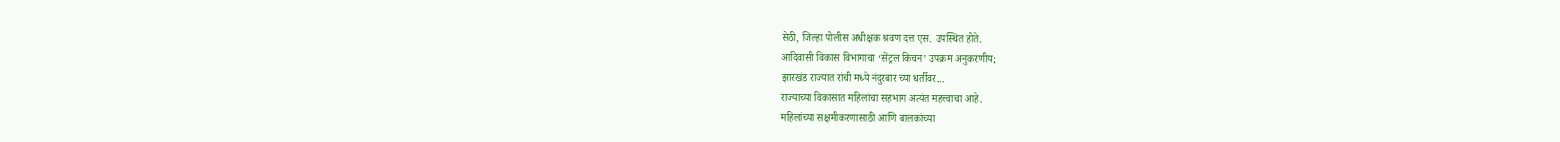सेठी, जिल्हा पोलीस अधीक्षक श्रवण दत्त एस. उपस्थित होते.
आदिवासी विकास विभागाचा ‘सेंट्रल किचन’ उपक्रम अनुकरणीय;
झारखंड राज्यात रांची मध्ये नंदुरबार च्या धर्तीवर...
राज्याच्या विकासात महिलांचा सहभाग अत्यंत महत्त्वाचा आहे.
महिलांच्या सक्षमीकरणासाठी आणि बालकांच्या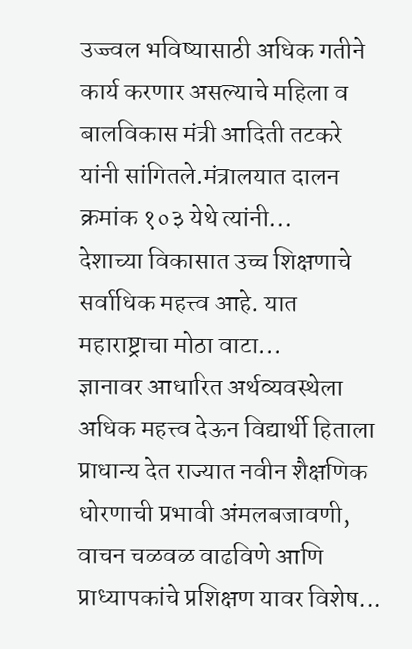उज्ज्वल भविष्यासाठी अधिक गतीने कार्य करणार असल्याचे महिला व बालविकास मंत्री आदिती तटकरे यांनी सांगितले.मंत्रालयात दालन क्रमांक १०३ येथे त्यांनी...
देशाच्या विकासात उच्च शिक्षणाचे सर्वाधिक महत्त्व आहे. यात महाराष्ट्राचा मोठा वाटा...
ज्ञानावर आधारित अर्थव्यवस्थेला अधिक महत्त्व देऊन विद्यार्थी हिताला प्राधान्य देत राज्यात नवीन शैक्षणिक धोरणाची प्रभावी अंमलबजावणी, वाचन चळवळ वाढविणे आणि प्राध्यापकांचे प्रशिक्षण यावर विशेष...